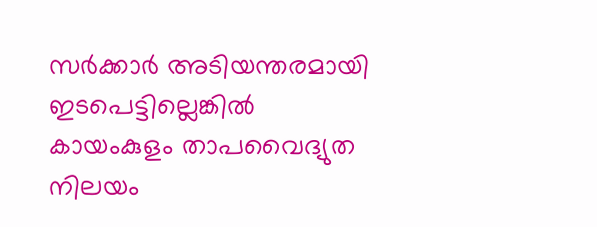സര്‍ക്കാര്‍ അടിയന്തരമായി ഇടപെട്ടില്ലെങ്കില്‍ കായംകുളം താപവൈദ്യുത നിലയം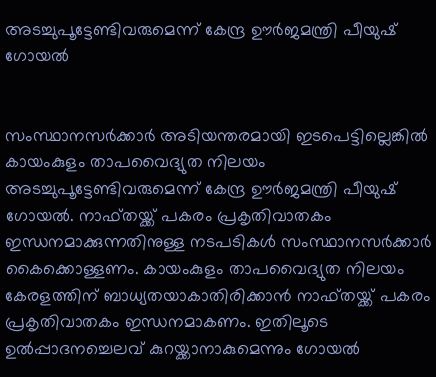അടച്ചുപൂട്ടേണ്ടിവരുമെന്ന് കേന്ദ്ര ഊര്‍ജമന്ത്രി പീയുഷ് ഗോയല്‍


സംസ്ഥാനസര്‍ക്കാര്‍ അടിയന്തരമായി ഇടപെട്ടില്ലെങ്കില്‍ കായംകുളം താപവൈദ്യുത നിലയം അടച്ചുപൂട്ടേണ്ടിവരുമെന്ന് കേന്ദ്ര ഊര്‍ജമന്ത്രി പീയുഷ് ഗോയല്‍. നാഫ്തയ്ക്ക് പകരം പ്രകൃതിവാതകം ഇന്ധനമാക്കുന്നതിനുള്ള നടപടികള്‍ സംസ്ഥാനസര്‍ക്കാര്‍ കൈക്കൊള്ളണം. കായംകുളം താപവൈദ്യുത നിലയം കേരളത്തിന് ബാധ്യതയാകാതിരിക്കാന്‍ നാഫ്തയ്ക്ക് പകരം പ്രകൃതിവാതകം ഇന്ധനമാകണം. ഇതിലൂടെ ഉല്‍പ്പാദനച്ചെലവ് കുറയ്ക്കാനാകുമെന്നും ഗോയല്‍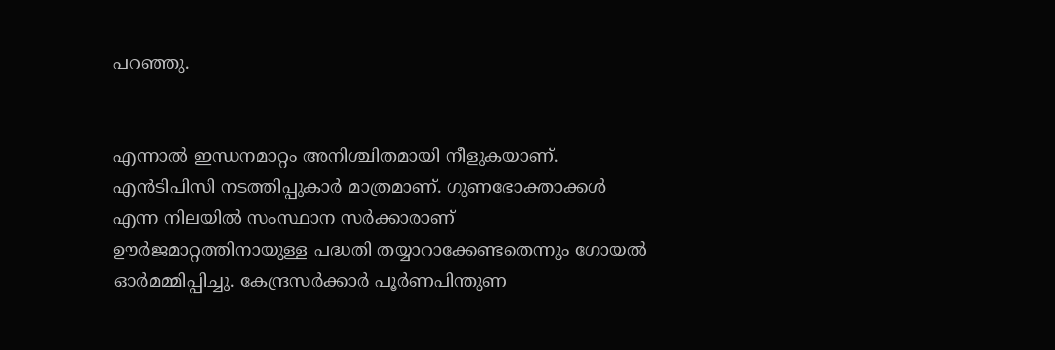പറഞ്ഞു.


എന്നാല്‍ ഇന്ധനമാറ്റം അനിശ്ചിതമായി നീളുകയാണ്. എന്‍ടിപിസി നടത്തിപ്പുകാര്‍ മാത്രമാണ്. ഗുണഭോക്താക്കള്‍ എന്ന നിലയില്‍ സംസ്ഥാന സര്‍ക്കാരാണ് ഊര്‍ജമാറ്റത്തിനായുള്ള പദ്ധതി തയ്യാറാക്കേണ്ടതെന്നും ഗോയല്‍ ഓര്‍മമ്മിപ്പിച്ചു. കേന്ദ്രസര്‍ക്കാര്‍ പൂര്‍ണപിന്തുണ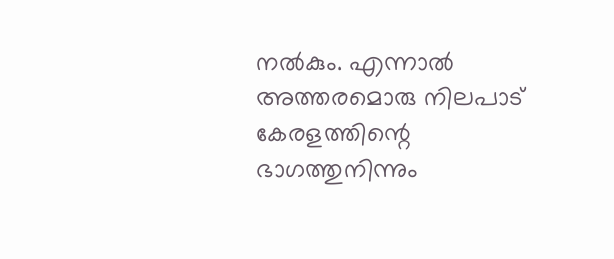നല്‍കും. എന്നാല്‍ അത്തരമൊരു നിലപാട് കേരളത്തിന്റെ ഭാഗത്തുനിന്നും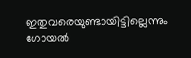ഇതുവരെയുണ്ടായിട്ടില്ലെന്നും ഗോയല്‍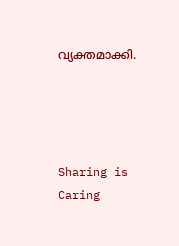വ്യക്തമാക്കി.




Sharing is Caring